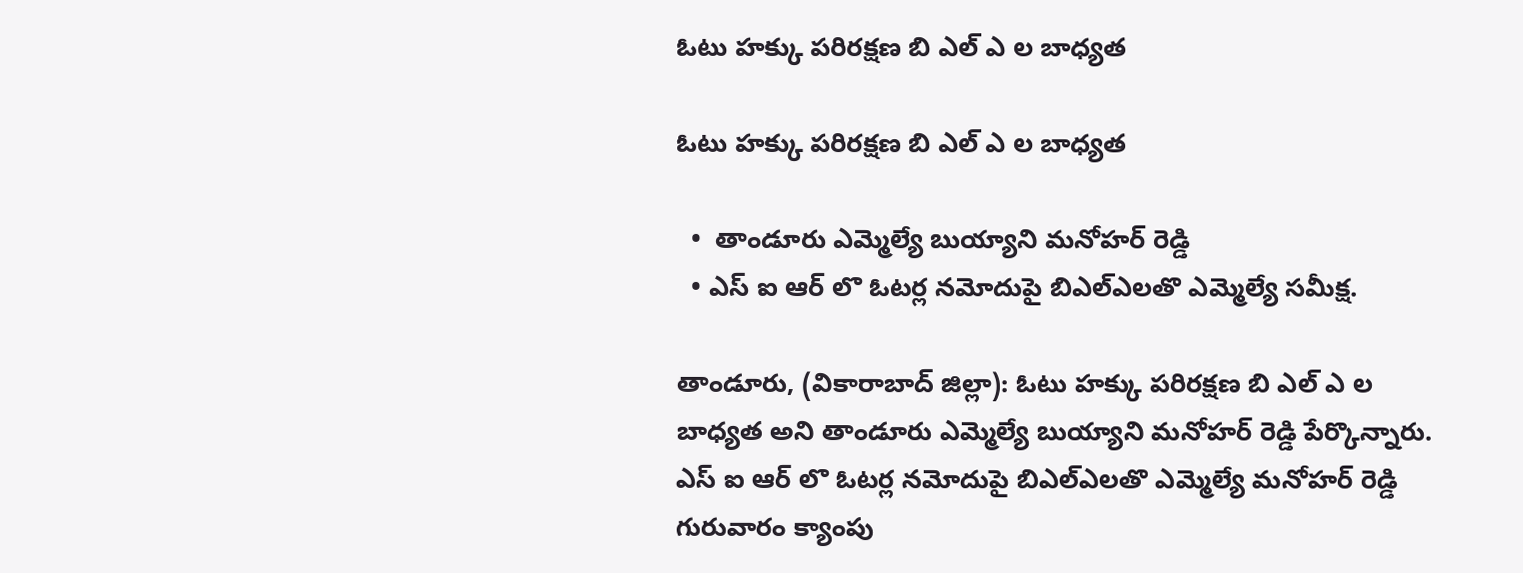ఓటు హక్కు పరిరక్షణ బి ఎల్ ఎ ల బాధ్యత

ఓటు హక్కు పరిరక్షణ బి ఎల్ ఎ ల బాధ్యత

  •  తాండూరు ఎమ్మెల్యే బుయ్యాని మనోహర్ రెడ్డి
  • ఎస్ ఐ ఆర్ లొ ఓటర్ల నమోదుపై బిఎల్ఎలతొ ఎమ్మెల్యే సమీక్ష.

తాండూరు, (వికారాబాద్ జిల్లా): ఓటు హక్కు పరిరక్షణ బి ఎల్ ఎ ల బాధ్యత అని తాండూరు ఎమ్మెల్యే బుయ్యాని మనోహర్ రెడ్డి పేర్కొన్నారు. ఎస్ ఐ ఆర్ లొ ఓటర్ల నమోదుపై బిఎల్ఎలతొ ఎమ్మెల్యే మనోహర్ రెడ్డి గురువారం క్యాంపు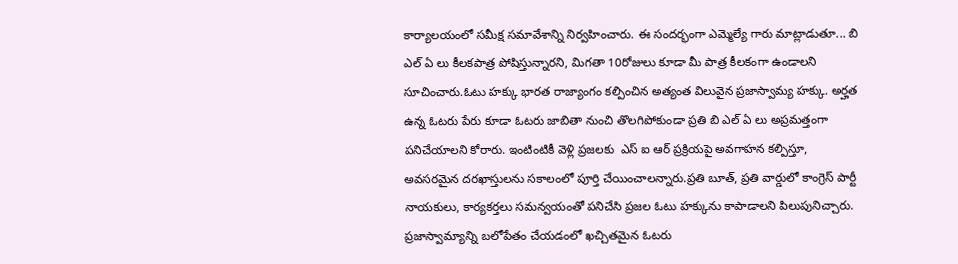కార్యాలయంలో సమీక్ష సమావేశాన్ని నిర్వహించారు. ఈ సందర్భంగా ఎమ్మెల్యే గారు మాట్లాడుతూ... బి ఎల్ ఏ లు కీలకపాత్ర పోషిస్తున్నారని, మిగతా 10రోజులు కూడా మీ పాత్ర కీలకంగా ఉండాలని సూచించారు.ఓటు హక్కు భారత రాజ్యాంగం కల్పించిన అత్యంత విలువైన ప్రజాస్వామ్య హక్కు. అర్హత ఉన్న ఓటరు పేరు కూడా ఓటరు జాబితా నుంచి తొలగిపోకుండా ప్రతి బి ఎల్ ఏ లు అప్రమత్తంగా పనిచేయాలని కోరారు. ఇంటింటికీ వెళ్లి ప్రజలకు  ఎస్ ఐ ఆర్ ప్రక్రియపై అవగాహన కల్పిస్తూ, అవసరమైన దరఖాస్తులను సకాలంలో పూర్తి చేయించాలన్నారు.ప్రతి బూత్, ప్రతి వార్డులో కాంగ్రెస్ పార్టీ నాయకులు, కార్యకర్తలు సమన్వయంతో పనిచేసి ప్రజల ఓటు హక్కును కాపాడాలని పిలుపునిచ్చారు. ప్రజాస్వామ్యాన్ని బలోపేతం చేయడంలో ఖచ్చితమైన ఓటరు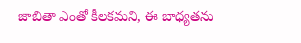జాబితా ఎంతో కీలకమని, ఈ బాధ్యతను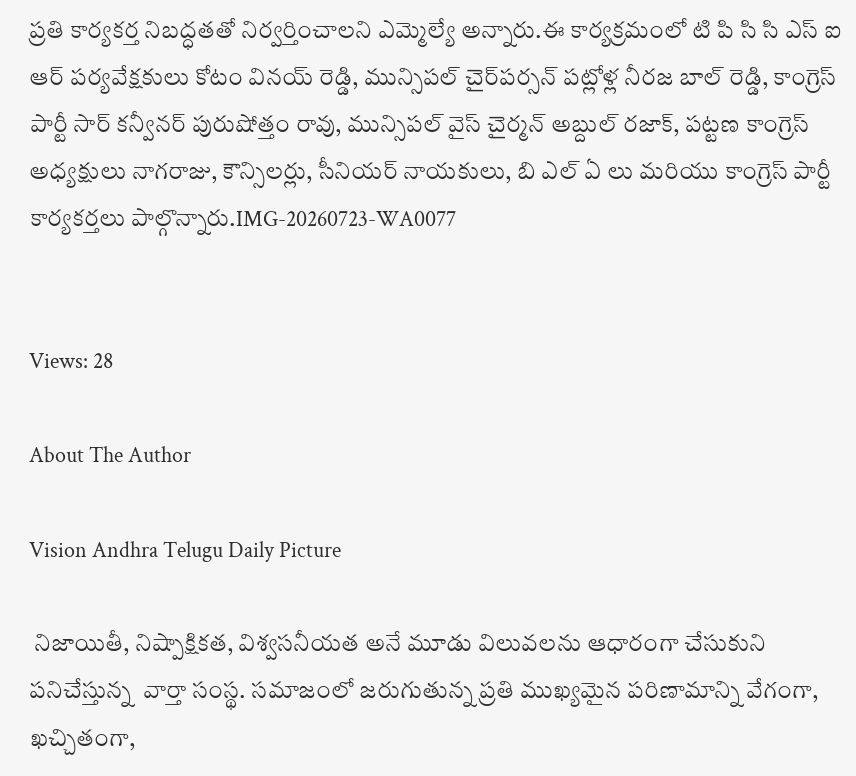ప్రతి కార్యకర్త నిబద్ధతతో నిర్వర్తించాలని ఎమ్మెల్యే అన్నారు.ఈ కార్యక్రమంలో టి పి సి సి ఎస్ ఐ ఆర్ పర్యవేక్షకులు కోటం వినయ్ రెడ్డి, మున్సిపల్ చైర్‌పర్సన్ పట్లోళ్ల నీరజ బాల్ రెడ్డి, కాంగ్రెస్ పార్టీ సార్ కన్వీనర్ పురుషోత్తం రావు, మున్సిపల్ వైస్ చైర్మన్ అబ్దుల్ రజాక్, పట్టణ కాంగ్రెస్ అధ్యక్షులు నాగరాజు, కౌన్సిలర్లు, సీనియర్ నాయకులు, బి ఎల్ ఏ లు మరియు కాంగ్రెస్ పార్టీ కార్యకర్తలు పాల్గొన్నారు.IMG-20260723-WA0077


Views: 28

About The Author

Vision Andhra Telugu Daily Picture

 నిజాయితీ, నిష్పాక్షికత, విశ్వసనీయత అనే మూడు విలువలను ఆధారంగా చేసుకుని పనిచేస్తున్న  వార్తా సంస్థ. సమాజంలో జరుగుతున్న ప్రతి ముఖ్యమైన పరిణామాన్ని వేగంగా, ఖచ్చితంగా,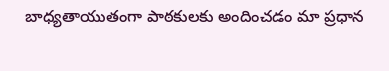బాధ్యతాయుతంగా పాఠకులకు అందించడం మా ప్రధాన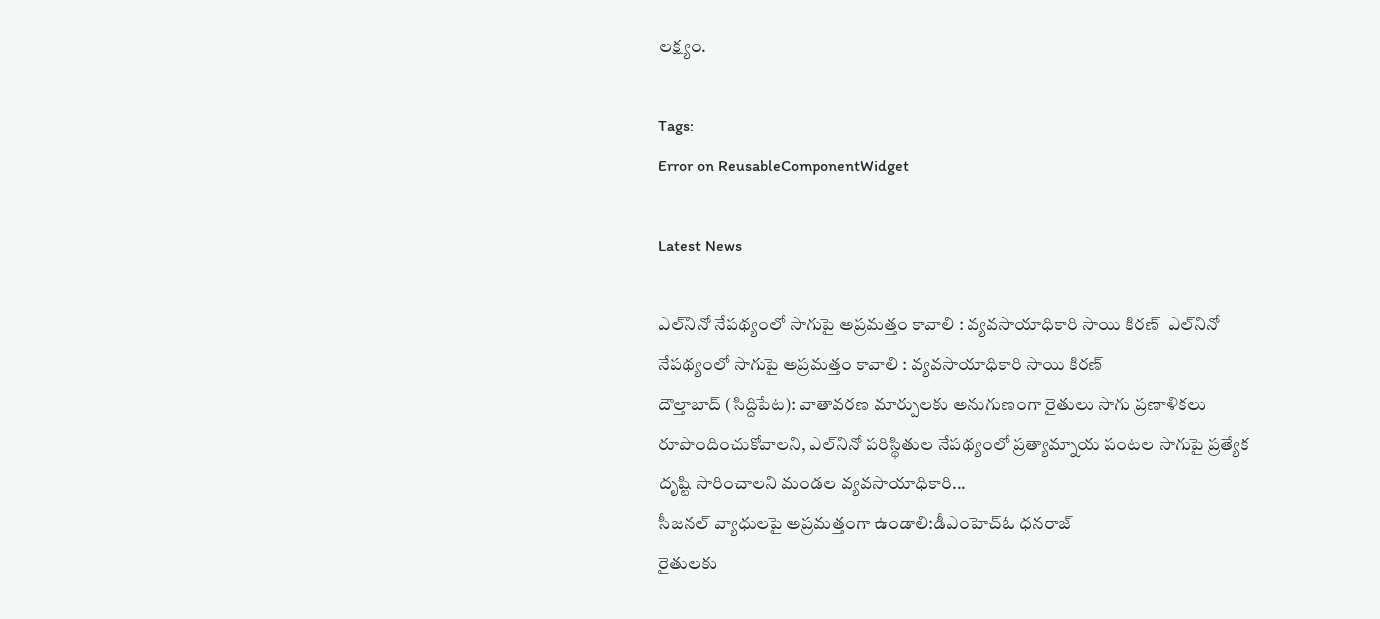లక్ష్యం.

Tags:
Error on ReusableComponentWidget

Latest News

ఎల్‌నినో నేపథ్యంలో సాగుపై అప్రమత్తం కావాలి : వ్యవసాయాధికారి సాయి కిరణ్  ఎల్‌నినో నేపథ్యంలో సాగుపై అప్రమత్తం కావాలి : వ్యవసాయాధికారి సాయి కిరణ్
దౌల్తాబాద్ (సిద్దిపేట): వాతావరణ మార్పులకు అనుగుణంగా రైతులు సాగు ప్రణాళికలు రూపొందించుకోవాలని, ఎల్‌నినో పరిస్థితుల నేపథ్యంలో ప్రత్యామ్నాయ పంటల సాగుపై ప్రత్యేక దృష్టి సారించాలని మండల వ్యవసాయాధికారి...
సీజనల్ వ్యాధులపై అప్రమత్తంగా ఉండాలి:డీఎంహెచ్ఓ ధనరాజ్
రైతులకు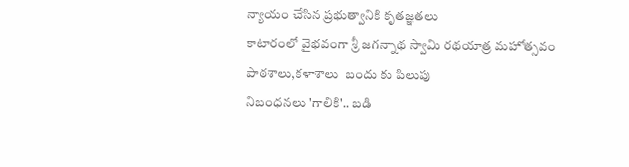న్యాయం చేసిన ప్రభుత్వానికి కృతజ్ఞతలు
కాటారంలో వైభవంగా శ్రీ జగన్నాథ స్వామి రథయాత్ర మహోత్సవం
పాఠశాలు,కళాశాలు  బందు కు పిలుపు
నిబంధనలు 'గాలికి'.. బడి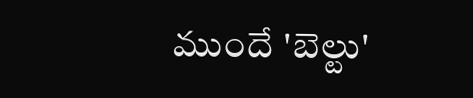ముందే 'బెల్టు'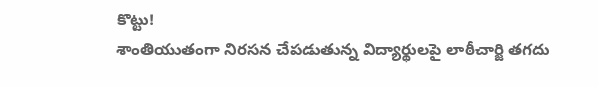కొట్టు!
శాంతియుతంగా నిరసన చేపడుతున్న విద్యార్థులపై లాఠీచార్జి తగదు